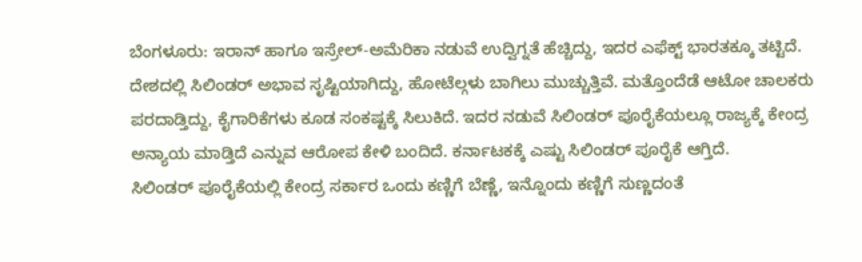ಬೆಂಗಳೂರು: ಇರಾನ್ ಹಾಗೂ ಇಸ್ರೇಲ್-ಅಮೆರಿಕಾ ನಡುವೆ ಉದ್ವಿಗ್ನತೆ ಹೆಚ್ಚಿದ್ದು, ಇದರ ಎಫೆಕ್ಟ್ ಭಾರತಕ್ಕೂ ತಟ್ಟಿದೆ. ದೇಶದಲ್ಲಿ ಸಿಲಿಂಡರ್ ಅಭಾವ ಸೃಷ್ಟಿಯಾಗಿದ್ದು, ಹೋಟೆಲ್ಗಳು ಬಾಗಿಲು ಮುಚ್ಚುತ್ತಿವೆ. ಮತ್ತೊಂದೆಡೆ ಆಟೋ ಚಾಲಕರು ಪರದಾಡ್ತಿದ್ದು, ಕೈಗಾರಿಕೆಗಳು ಕೂಡ ಸಂಕಷ್ಟಕ್ಕೆ ಸಿಲುಕಿದೆ. ಇದರ ನಡುವೆ ಸಿಲಿಂಡರ್ ಪೂರೈಕೆಯಲ್ಲೂ ರಾಜ್ಯಕ್ಕೆ ಕೇಂದ್ರ ಅನ್ಯಾಯ ಮಾಡ್ತಿದೆ ಎನ್ನುವ ಆರೋಪ ಕೇಳಿ ಬಂದಿದೆ. ಕರ್ನಾಟಕಕ್ಕೆ ಎಷ್ಟು ಸಿಲಿಂಡರ್ ಪೂರೈಕೆ ಆಗ್ತಿದೆ.
ಸಿಲಿಂಡರ್ ಪೂರೈಕೆಯಲ್ಲಿ ಕೇಂದ್ರ ಸರ್ಕಾರ ಒಂದು ಕಣ್ಣಿಗೆ ಬೆಣ್ಣೆ, ಇನ್ನೊಂದು ಕಣ್ಣಿಗೆ ಸುಣ್ಣದಂತೆ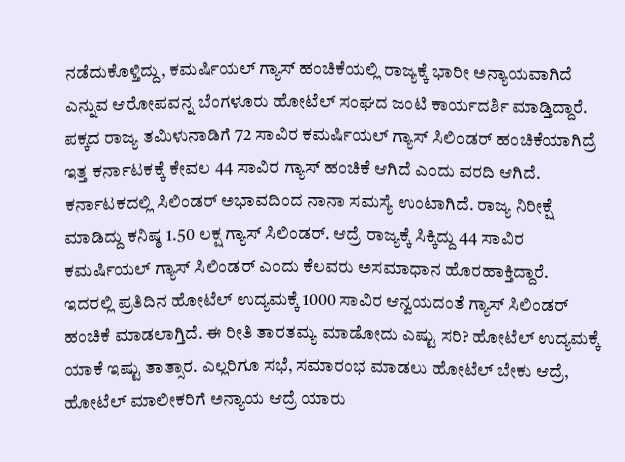ನಡೆದುಕೊಳ್ತಿದ್ದು, ಕಮರ್ಷಿಯಲ್ ಗ್ಯಾಸ್ ಹಂಚಿಕೆಯಲ್ಲಿ ರಾಜ್ಯಕ್ಕೆ ಭಾರೀ ಅನ್ಯಾಯವಾಗಿದೆ ಎನ್ನುವ ಆರೋಪವನ್ನ ಬೆಂಗಳೂರು ಹೋಟೆಲ್ ಸಂಘದ ಜಂಟಿ ಕಾರ್ಯದರ್ಶಿ ಮಾಡ್ತಿದ್ದಾರೆ.
ಪಕ್ಕದ ರಾಜ್ಯ ತಮಿಳುನಾಡಿಗೆ 72 ಸಾವಿರ ಕಮರ್ಷಿಯಲ್ ಗ್ಯಾಸ್ ಸಿಲಿಂಡರ್ ಹಂಚಿಕೆಯಾಗಿದ್ರೆ ಇತ್ತ ಕರ್ನಾಟಕಕ್ಕೆ ಕೇವಲ 44 ಸಾವಿರ ಗ್ಯಾಸ್ ಹಂಚಿಕೆ ಆಗಿದೆ ಎಂದು ವರದಿ ಆಗಿದೆ. ಕರ್ನಾಟಕದಲ್ಲಿ ಸಿಲಿಂಡರ್ ಅಭಾವದಿಂದ ನಾನಾ ಸಮಸ್ಯೆ ಉಂಟಾಗಿದೆ. ರಾಜ್ಯ ನಿರೀಕ್ಷೆ ಮಾಡಿದ್ದು ಕನಿಷ್ಠ 1.50 ಲಕ್ಷ ಗ್ಯಾಸ್ ಸಿಲಿಂಡರ್. ಆದ್ರೆ ರಾಜ್ಯಕ್ಕೆ ಸಿಕ್ಕಿದ್ದು 44 ಸಾವಿರ ಕಮರ್ಷಿಯಲ್ ಗ್ಯಾಸ್ ಸಿಲಿಂಡರ್ ಎಂದು ಕೆಲವರು ಅಸಮಾಧಾನ ಹೊರಹಾಕ್ತಿದ್ದಾರೆ.
ಇದರಲ್ಲಿ ಪ್ರತಿದಿನ ಹೋಟೆಲ್ ಉದ್ಯಮಕ್ಕೆ 1000 ಸಾವಿರ ಆನ್ವಯದಂತೆ ಗ್ಯಾಸ್ ಸಿಲಿಂಡರ್ ಹಂಚಿಕೆ ಮಾಡಲಾಗ್ತಿದೆ. ಈ ರೀತಿ ತಾರತಮ್ಯ ಮಾಡೋದು ಎಷ್ಟು ಸರಿ? ಹೋಟೆಲ್ ಉದ್ಯಮಕ್ಕೆ ಯಾಕೆ ಇಷ್ಟು ತಾತ್ಸಾರ. ಎಲ್ಲರಿಗೂ ಸಭೆ, ಸಮಾರಂಭ ಮಾಡಲು ಹೋಟೆಲ್ ಬೇಕು ಆದ್ರೆ, ಹೋಟೆಲ್ ಮಾಲೀಕರಿಗೆ ಅನ್ಯಾಯ ಆದ್ರೆ ಯಾರು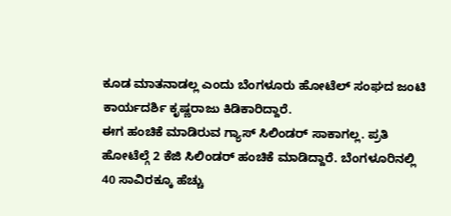ಕೂಡ ಮಾತನಾಡಲ್ಲ ಎಂದು ಬೆಂಗಳೂರು ಹೋಟೆಲ್ ಸಂಘದ ಜಂಟಿ ಕಾರ್ಯದರ್ಶಿ ಕೃಷ್ಣರಾಜು ಕಿಡಿಕಾರಿದ್ದಾರೆ.
ಈಗ ಹಂಚಿಕೆ ಮಾಡಿರುವ ಗ್ಯಾಸ್ ಸಿಲಿಂಡರ್ ಸಾಕಾಗಲ್ಲ. ಪ್ರತಿ ಹೋಟೆಲ್ಗೆ 2 ಕೆಜಿ ಸಿಲಿಂಡರ್ ಹಂಚಿಕೆ ಮಾಡಿದ್ದಾರೆ. ಬೆಂಗಳೂರಿನಲ್ಲಿ 40 ಸಾವಿರಕ್ಕೂ ಹೆಚ್ಚು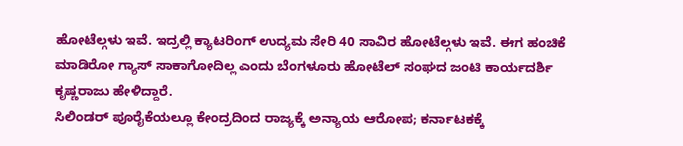ಹೋಟೆಲ್ಗಳು ಇವೆ. ಇದ್ರಲ್ಲಿ ಕ್ಯಾಟರಿಂಗ್ ಉದ್ಯಮ ಸೇರಿ 40 ಸಾವಿರ ಹೋಟೆಲ್ಗಳು ಇವೆ. ಈಗ ಹಂಚಿಕೆ ಮಾಡಿರೋ ಗ್ಯಾಸ್ ಸಾಕಾಗೋದಿಲ್ಲ ಎಂದು ಬೆಂಗಳೂರು ಹೋಟೆಲ್ ಸಂಘದ ಜಂಟಿ ಕಾರ್ಯದರ್ಶಿ ಕೃಷ್ಣರಾಜು ಹೇಳಿದ್ದಾರೆ.
ಸಿಲಿಂಡರ್ ಪೂರೈಕೆಯಲ್ಲೂ ಕೇಂದ್ರದಿಂದ ರಾಜ್ಯಕ್ಕೆ ಅನ್ಯಾಯ ಆರೋಪ; ಕರ್ನಾಟಕಕ್ಕೆ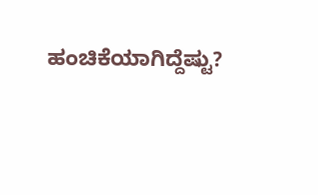ಹಂಚಿಕೆಯಾಗಿದ್ದೆಷ್ಟು?